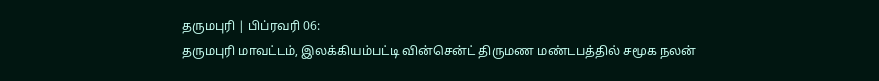தருமபுரி | பிப்ரவரி 06:
தருமபுரி மாவட்டம், இலக்கியம்பட்டி வின்சென்ட் திருமண மண்டபத்தில் சமூக நலன்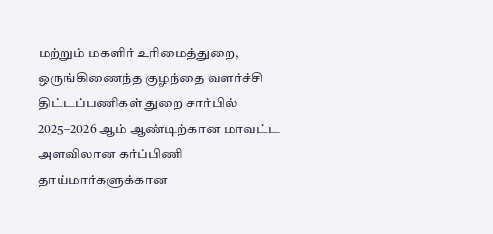மற்றும் மகளிர் உரிமைத்துறை, ஒருங்கிணைந்த குழந்தை வளர்ச்சி திட்டப்பணிகள் துறை சார்பில் 2025–2026 ஆம் ஆண்டிற்கான மாவட்ட அளவிலான கர்ப்பிணி தாய்மார்களுக்கான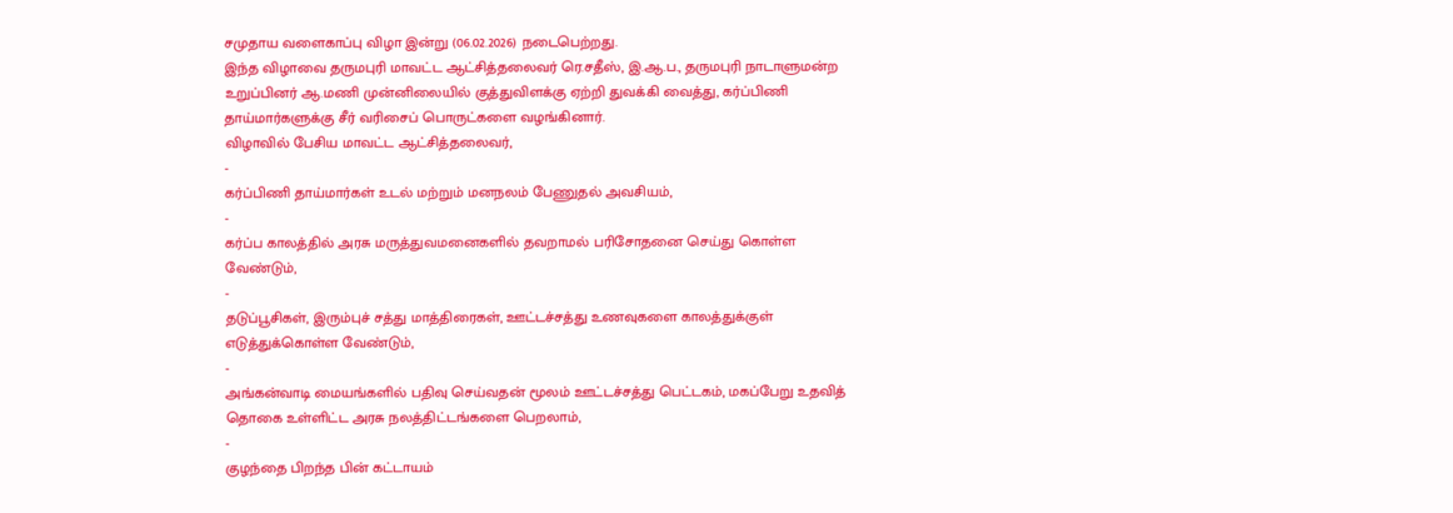சமுதாய வளைகாப்பு விழா இன்று (06.02.2026) நடைபெற்றது.
இந்த விழாவை தருமபுரி மாவட்ட ஆட்சித்தலைவர் ரெ.சதீஸ், இ.ஆ.ப., தருமபுரி நாடாளுமன்ற உறுப்பினர் ஆ.மணி முன்னிலையில் குத்துவிளக்கு ஏற்றி துவக்கி வைத்து, கர்ப்பிணி தாய்மார்களுக்கு சீர் வரிசைப் பொருட்களை வழங்கினார்.
விழாவில் பேசிய மாவட்ட ஆட்சித்தலைவர்,
-
கர்ப்பிணி தாய்மார்கள் உடல் மற்றும் மனநலம் பேணுதல் அவசியம்,
-
கர்ப்ப காலத்தில் அரசு மருத்துவமனைகளில் தவறாமல் பரிசோதனை செய்து கொள்ள வேண்டும்,
-
தடுப்பூசிகள், இரும்புச் சத்து மாத்திரைகள், ஊட்டச்சத்து உணவுகளை காலத்துக்குள் எடுத்துக்கொள்ள வேண்டும்,
-
அங்கன்வாடி மையங்களில் பதிவு செய்வதன் மூலம் ஊட்டச்சத்து பெட்டகம், மகப்பேறு உதவித் தொகை உள்ளிட்ட அரசு நலத்திட்டங்களை பெறலாம்,
-
குழந்தை பிறந்த பின் கட்டாயம்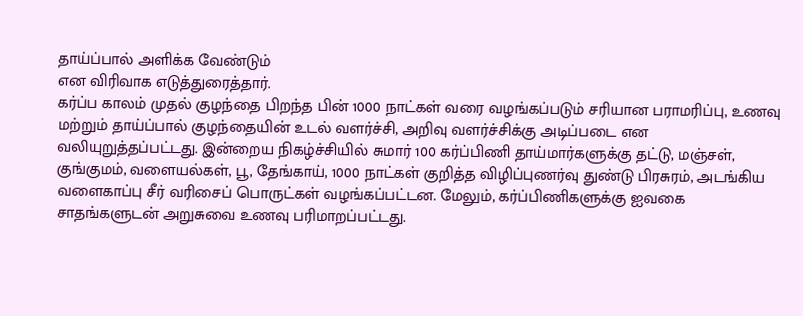தாய்ப்பால் அளிக்க வேண்டும்
என விரிவாக எடுத்துரைத்தார்.
கர்ப்ப காலம் முதல் குழந்தை பிறந்த பின் 1000 நாட்கள் வரை வழங்கப்படும் சரியான பராமரிப்பு, உணவு மற்றும் தாய்ப்பால் குழந்தையின் உடல் வளர்ச்சி, அறிவு வளர்ச்சிக்கு அடிப்படை என வலியுறுத்தப்பட்டது. இன்றைய நிகழ்ச்சியில் சுமார் 100 கர்ப்பிணி தாய்மார்களுக்கு தட்டு, மஞ்சள், குங்குமம், வளையல்கள், பூ, தேங்காய், 1000 நாட்கள் குறித்த விழிப்புணர்வு துண்டு பிரசுரம், அடங்கிய வளைகாப்பு சீர் வரிசைப் பொருட்கள் வழங்கப்பட்டன. மேலும், கர்ப்பிணிகளுக்கு ஐவகை சாதங்களுடன் அறுசுவை உணவு பரிமாறப்பட்டது.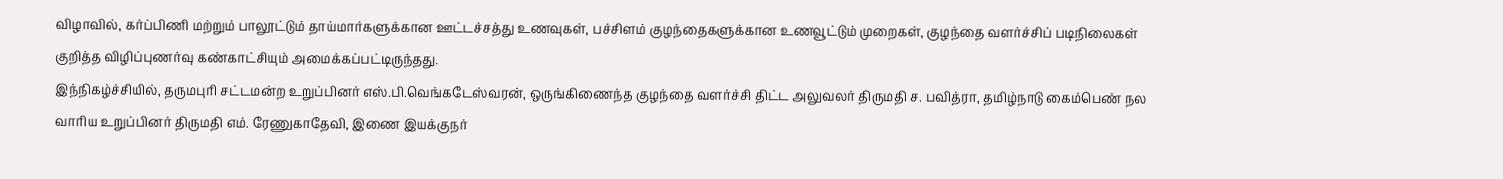விழாவில், கர்ப்பிணி மற்றும் பாலூட்டும் தாய்மார்களுக்கான ஊட்டச்சத்து உணவுகள், பச்சிளம் குழந்தைகளுக்கான உணவூட்டும் முறைகள், குழந்தை வளர்ச்சிப் படிநிலைகள் குறித்த விழிப்புணர்வு கண்காட்சியும் அமைக்கப்பட்டிருந்தது.
இந்நிகழ்ச்சியில், தருமபுரி சட்டமன்ற உறுப்பினர் எஸ்.பி.வெங்கடேஸ்வரன், ஒருங்கிணைந்த குழந்தை வளர்ச்சி திட்ட அலுவலர் திருமதி ச. பவித்ரா, தமிழ்நாடு கைம்பெண் நல வாரிய உறுப்பினர் திருமதி எம். ரேணுகாதேவி, இணை இயக்குநர்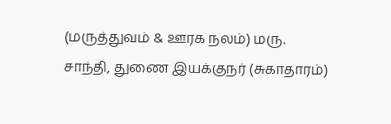(மருத்துவம் & ஊரக நலம்) மரு. சாந்தி, துணை இயக்குநர் (சுகாதாரம்)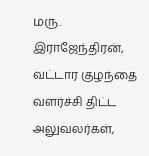மரு. இராஜேந்திரன், வட்டார குழந்தை வளர்ச்சி திட்ட அலுவலர்கள்,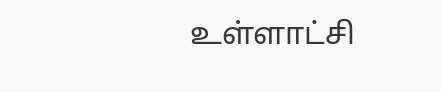உள்ளாட்சி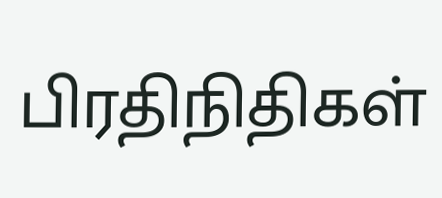பிரதிநிதிகள்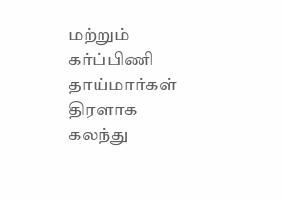மற்றும் கர்ப்பிணி தாய்மார்கள் திரளாக கலந்து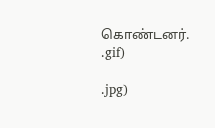கொண்டனர்.
.gif)

.jpg)